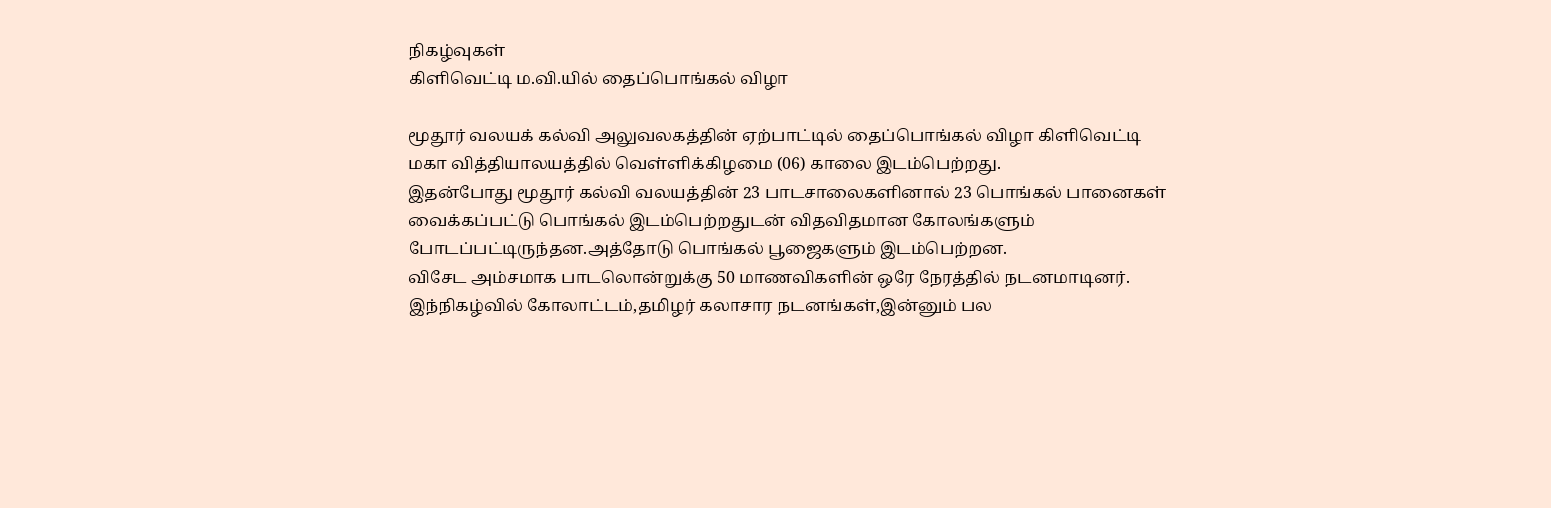நிகழ்வுகள்
கிளிவெட்டி ம.வி.யில் தைப்பொங்கல் விழா

மூதூர் வலயக் கல்வி அலுவலகத்தின் ஏற்பாட்டில் தைப்பொங்கல் விழா கிளிவெட்டி மகா வித்தியாலயத்தில் வெள்ளிக்கிழமை (06) காலை இடம்பெற்றது.
இதன்போது மூதூர் கல்வி வலயத்தின் 23 பாடசாலைகளினால் 23 பொங்கல் பானைகள் வைக்கப்பட்டு பொங்கல் இடம்பெற்றதுடன் விதவிதமான கோலங்களும் போடப்பட்டிருந்தன.அத்தோடு பொங்கல் பூஜைகளும் இடம்பெற்றன.
விசேட அம்சமாக பாடலொன்றுக்கு 50 மாணவிகளின் ஒரே நேரத்தில் நடனமாடினர்.
இந்நிகழ்வில் கோலாட்டம்,தமிழர் கலாசார நடனங்கள்,இன்னும் பல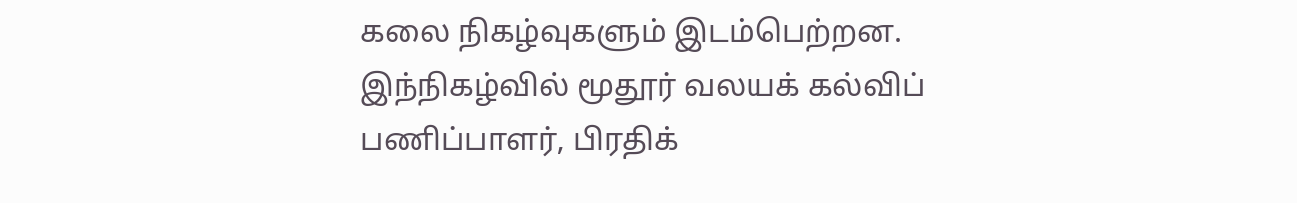கலை நிகழ்வுகளும் இடம்பெற்றன.
இந்நிகழ்வில் மூதூர் வலயக் கல்விப் பணிப்பாளர், பிரதிக்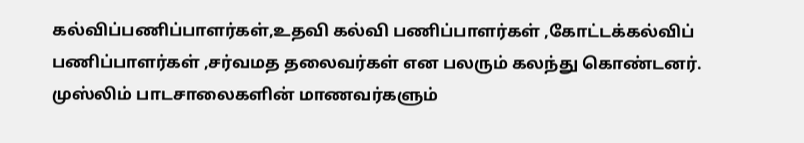கல்விப்பணிப்பாளர்கள்,உதவி கல்வி பணிப்பாளர்கள் ,கோட்டக்கல்விப் பணிப்பாளர்கள் ,சர்வமத தலைவர்கள் என பலரும் கலந்து கொண்டனர்.
முஸ்லிம் பாடசாலைகளின் மாணவர்களும்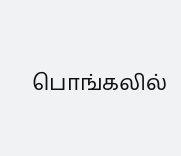பொங்கலில்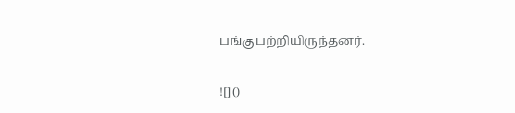பங்குபற்றியிருந்தனர்.

![]()